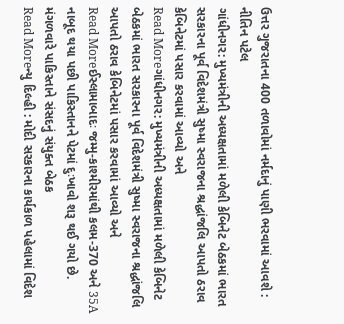ઉત્તર ગુજરાતના 400 તળાવોમાં નર્મદાનું પાણી ભરવામાં આવશે : નીતિન પટેલ
ગાંધીનગર: મુખ્યમંત્રીની અધ્યક્ષતામાં મળેલી કેબિનેટ બેઠકમાં ભારત સરકારના પૂર્વ વિદેશમંત્રી સુષ્મા સ્વરાજના શ્રદ્ધાંજલિ આપતો ઠરાવ કેબિનેટમાં પસાર કરવામાં આવ્યો અને
Read Moreગાંધીનગર: મુખ્યમંત્રીની અધ્યક્ષતામાં મળેલી કેબિનેટ બેઠકમાં ભારત સરકારના પૂર્વ વિદેશમંત્રી સુષ્મા સ્વરાજના શ્રદ્ધાંજલિ આપતો ઠરાવ કેબિનેટમાં પસાર કરવામાં આવ્યો અને
Read Moreઈસ્લામાબાદઃ જમ્મુ-કાશ્મીરમાંથી કલમ-370 અને 35A નાબૂદ થયા પછી પાકિસ્તાનને પેટમાં દુઃખાવો શરૂ થઈ ગયો છે. મંગળવારે પાકિસ્તાને સંસદનું સંયુક્ત બેઠક
Read Moreન્યુ દિલ્હી : મોદી સરકારના કાર્યકાળ પહેલામાં વિદેશ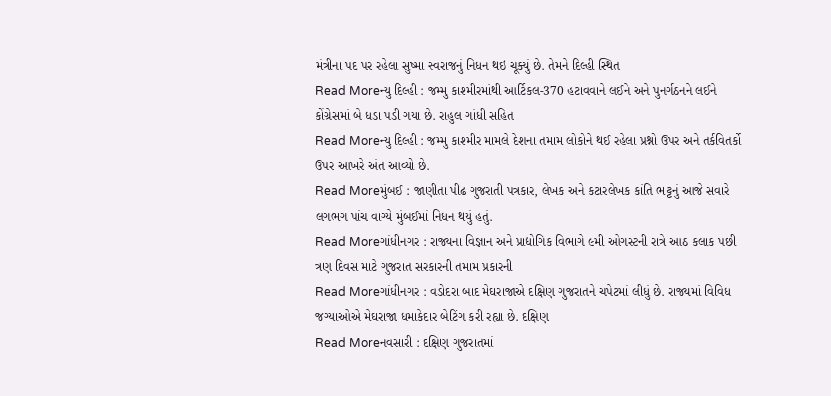મંત્રીના પદ પર રહેલા સુષ્મા સ્વરાજનું નિધન થઇ ચૂક્યું છે. તેમને દિલ્હી સ્થિત
Read Moreન્યુ દિલ્હી : જમ્મુ કાશ્મીરમાંથી આર્ટિકલ-370 હટાવવાને લઈને અને પુનર્ગઠનને લઈને કોંગ્રેસમાં બે ધડા પડી ગયા છે. રાહુલ ગાંધી સહિત
Read Moreન્યુ દિલ્હી : જમ્મુ કાશ્મીર મામલે દેશના તમામ લોકોને થઈ રહેલા પ્રશ્નો ઉપર અને તર્કવિતર્કો ઉપર આખરે અંત આવ્યો છે.
Read Moreમુંબઈ : જાણીતા પીઢ ગુજરાતી પત્રકાર, લેખક અને કટારલેખક કાંતિ ભટ્ટનું આજે સવારે લગભગ પાંચ વાગ્યે મુંબઈમાં નિધન થયું હતું.
Read Moreગાંધીનગર : રાજ્યના વિજ્ઞાન અને પ્રાદ્યોગિક વિભાગે ૯મી ઓગસ્ટની રાત્રે આઠ કલાક પછી ત્રણ દિવસ માટે ગુજરાત સરકારની તમામ પ્રકારની
Read Moreગાંધીનગર : વડોદરા બાદ મેઘરાજાએ દક્ષિણ ગુજરાતને ચપેટમાં લીધું છે. રાજ્યમાં વિવિધ જગ્યાઓએ મેઘરાજા ધમાકેદાર બેટિંગ કરી રહ્યા છે. દક્ષિણ
Read Moreનવસારી : દક્ષિણ ગુજરાતમાં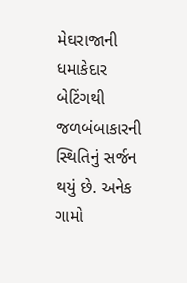મેઘરાજાની ધમાકેદાર બેટિંગથી જળબંબાકારની સ્થિતિનું સર્જન થયું છે. અનેક ગામો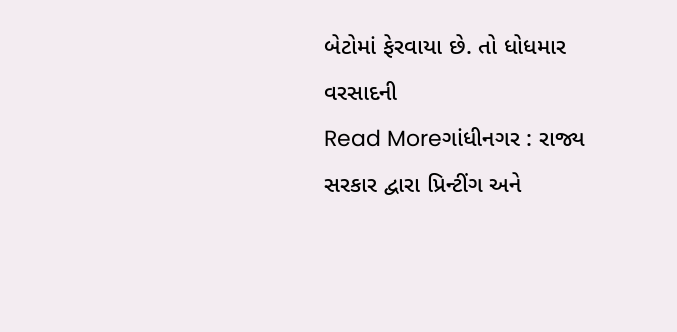બેટોમાં ફેરવાયા છે. તો ધોધમાર વરસાદની
Read Moreગાંધીનગર : રાજ્ય સરકાર દ્વારા પ્રિન્ટીંગ અને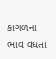કાગળના ભાવ વધતા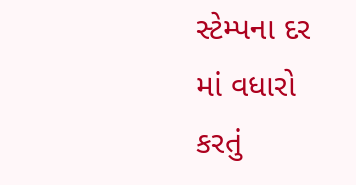સ્ટેમ્પના દર માં વધારો કરતું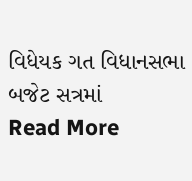વિધેયક ગત વિધાનસભા બજેટ સત્રમાં
Read More